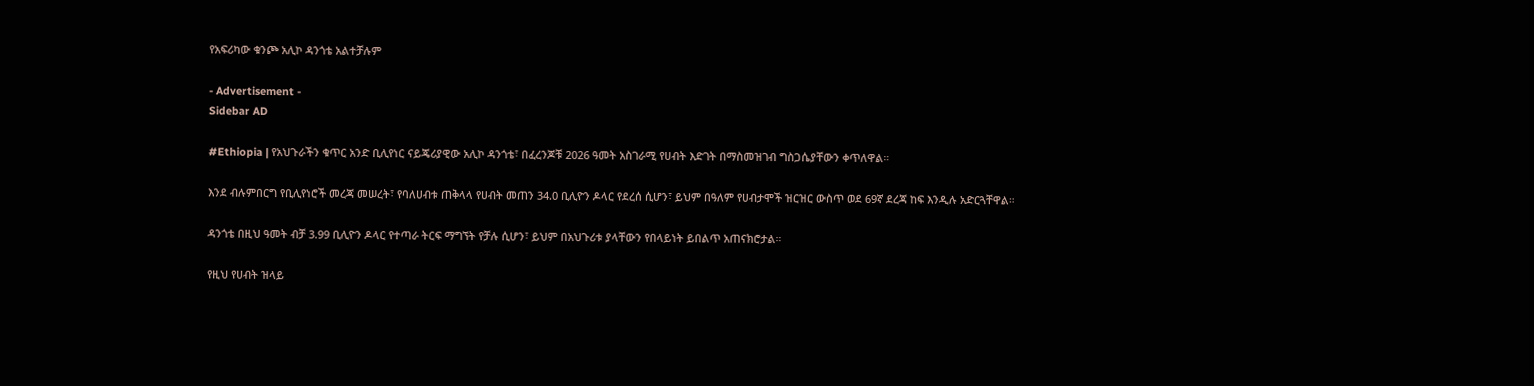የአፍሪካው ቁንጮ አሊኮ ዳንጎቴ አልተቻሉም

- Advertisement -
Sidebar AD

#Ethiopia | የአህጉራችን ቁጥር አንድ ቢሊየነር ናይጄሪያዊው አሊኮ ዳንጎቴ፣ በፈረንጆቹ 2026 ዓመት አስገራሚ የሀብት እድገት በማስመዝገብ ግስጋሴያቸውን ቀጥለዋል።

እንደ ብሉምበርግ የቢሊየነሮች መረጃ መሠረት፣ የባለሀብቱ ጠቅላላ የሀብት መጠን 34.0 ቢሊዮን ዶላር የደረሰ ሲሆን፣ ይህም በዓለም የሀብታሞች ዝርዝር ውስጥ ወደ 69ኛ ደረጃ ከፍ እንዲሉ አድርጓቸዋል።

ዳንጎቴ በዚህ ዓመት ብቻ 3.99 ቢሊዮን ዶላር የተጣራ ትርፍ ማግኘት የቻሉ ሲሆን፣ ይህም በአህጉሪቱ ያላቸውን የበላይነት ይበልጥ አጠናክሮታል።

የዚህ የሀብት ዝላይ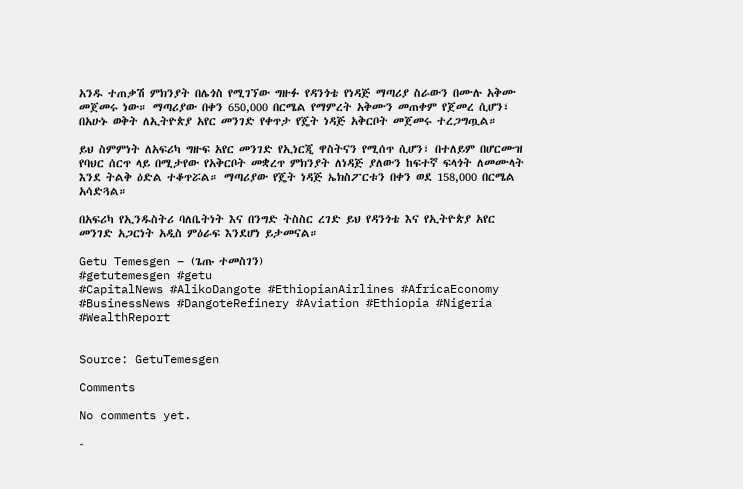አንዱ ተጠቃሽ ምክንያት በሌጎስ የሚገኘው ግዙፉ የዳንጎቴ የነዳጅ ማጣሪያ ስራውን በሙሉ አቅሙ መጀመሩ ነው። ማጣሪያው በቀን 650,000 በርሜል የማምረት አቅሙን መጠቀም የጀመረ ሲሆን፣ በአሁኑ ወቅት ለኢትዮጵያ አየር መንገድ የቀጥታ የጄት ነዳጅ አቅርቦት መጀመሩ ተረጋግጧል።

ይህ ስምምነት ለአፍሪካ ግዙፍ አየር መንገድ የኢነርጂ ዋስትናን የሚሰጥ ሲሆን፣ በተለይም በሆርሙዝ የባህር ሰርጥ ላይ በሚታየው የአቅርቦት መቋረጥ ምክንያት ለነዳጅ ያለውን ከፍተኛ ፍላጎት ለመሙላት እንደ ትልቅ ዕድል ተቆጥሯል። ማጣሪያው የጄት ነዳጅ ኤክስፖርቱን በቀን ወደ 158,000 በርሜል አሳድጓል።

በአፍሪካ የኢንዱስትሪ ባለቤትነት እና በንግድ ትስስር ረገድ ይህ የዳንጎቴ እና የኢትዮጵያ አየር መንገድ አጋርነት አዲስ ምዕራፍ እንደሆነ ይታመናል።

Getu Temesgen – (ጌጡ ተመስገን)
#getutemesgen #getu
#CapitalNews #AlikoDangote #EthiopianAirlines #AfricaEconomy #BusinessNews #DangoteRefinery #Aviation #Ethiopia #Nigeria #WealthReport


Source: GetuTemesgen

Comments

No comments yet.

-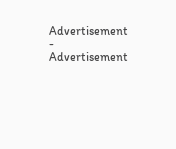Advertisement -
Advertisement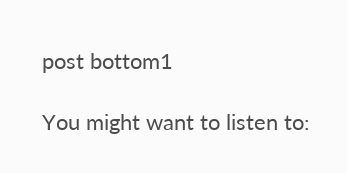post bottom1

You might want to listen to: